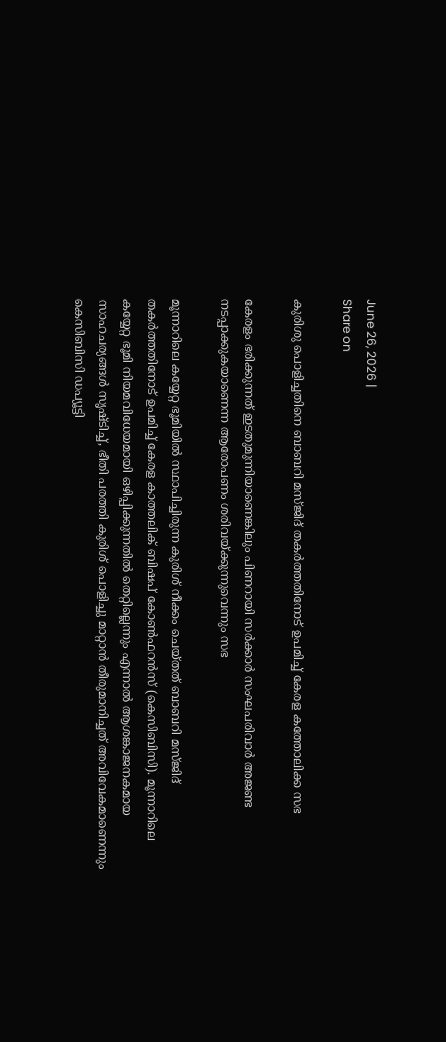June 26, 2026 |
Share on

കുരിശു പൊളിച്ചതിനെ ബാബറി മസ്ജിദ് തകര്‍ത്തതിനോട് ഉപമിച്ച് കേരള കത്തോലിക്ക സഭ

കേരളം ഭരിക്കുന്നത് ഇടതുമുന്നിയാണെങ്കിലും പിണറായി സര്‍ക്കാര്‍ സംഘപരിവാര്‍ അജണ്ട നടപ്പാക്കുകയാണെന്ന ആരോപണം ശരിവയ്ക്കുന്നുവെന്നും സഭ

മൂന്നാറിലെ കയ്യേറ്റ ഭൂമിയില്‍ സ്ഥാപിച്ചിരുന്ന കുരിശ് നീക്കം ചെയ്തത് ബാബറി മസ്ജിദ് തകര്‍ത്തതിനോട് ഉപമിച്ച് കേരള കാത്തലിക് ബിഷപ് കോണ്‍ഫറന്‍സ് (കെസിബിസി). മൂന്നാറിലെ കയ്യേറ്റ ഭൂമി നിയമവിധേയമായി ഒഴിപ്പിക്കുന്നതില്‍ തെറ്റില്ലെന്നും എന്നാല്‍ ആശങ്കാജനകമായ സാഹചര്യങ്ങള്‍ സൃഷ്ടിച്ച്, ഭീതി പരത്തി കുരിശ് പൊളിച്ചു മാറ്റാന്‍ തീരുമാനിച്ചത് അവിവേകമാണെന്നും കെസിബിസി ഡപ്യൂട്ടി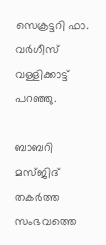സെക്രട്ടറി ഫാ. വര്‍ഗീസ് വള്ളിക്കാട്ട് പറഞ്ഞു.

ബാബറി മസ്ജിദ് തകര്‍ത്ത സംഭവത്തെ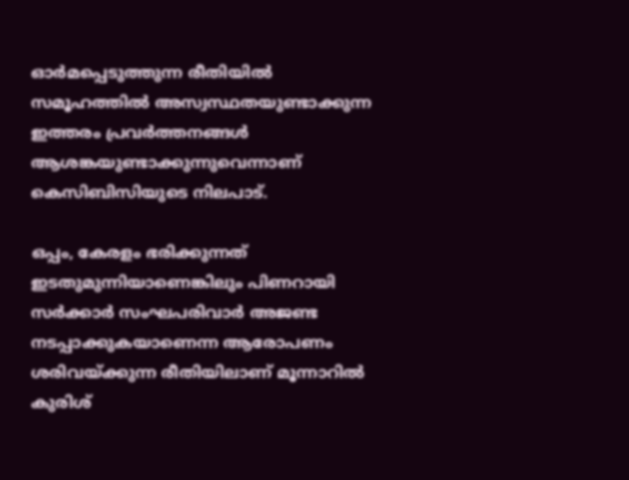ഓര്‍മപ്പെടുത്തുന്ന രീതിയില്‍ സമൂഹത്തില്‍ അസ്വസ്ഥതയുണ്ടാക്കുന്ന ഇത്തരം പ്രവര്‍ത്തനങ്ങള്‍ ആശങ്കയുണ്ടാക്കുന്നുവെന്നാണ് കെസിബിസിയുടെ നിലപാട്.

ഒപ്പം, കേരളം ഭരിക്കുന്നത് ഇടതുമുന്നിയാണെങ്കിലും പിണറായി സര്‍ക്കാര്‍ സംഘപരിവാര്‍ അജണ്ട നടപ്പാക്കുകയാണെന്ന ആരോപണം ശരിവയ്ക്കുന്ന രീതിയിലാണ് മൂന്നാറില്‍ കുരിശ്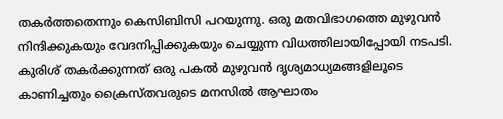തകര്‍ത്തതെന്നും കെസിബിസി പറയുന്നു. ഒരു മതവിഭാഗത്തെ മുഴുവന്‍ നിന്ദിക്കുകയും വേദനിപ്പിക്കുകയും ചെയ്യുന്ന വിധത്തിലായിപ്പോയി നടപടി. കുരിശ് തകര്‍ക്കുന്നത് ഒരു പകല്‍ മുഴുവന്‍ ദൃശ്യമാധ്യമങ്ങളിലൂടെ കാണിച്ചതും ക്രൈസ്തവരുടെ മനസില്‍ ആഘാതം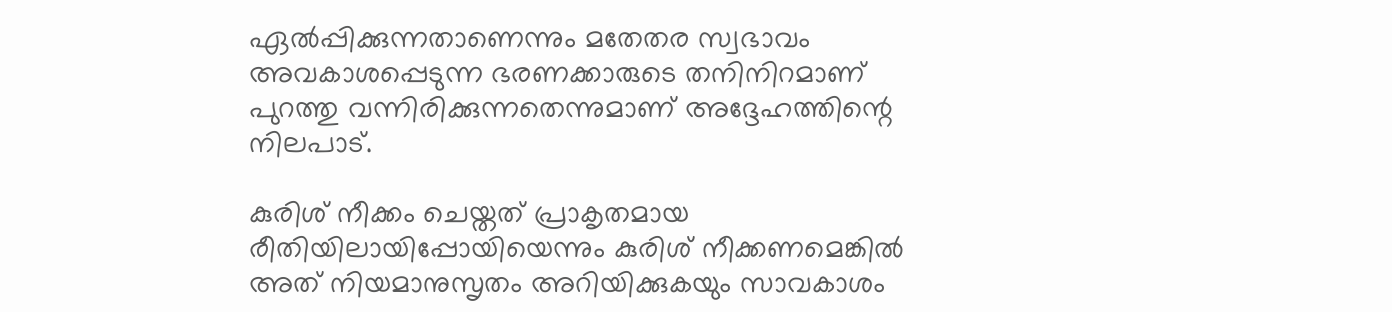ഏല്‍പ്പിക്കുന്നതാണെന്നും മതേതര സ്വഭാവം അവകാശപ്പെടുന്ന ഭരണക്കാരുടെ തനിനിറമാണ് പുറത്തു വന്നിരിക്കുന്നതെന്നുമാണ് അദ്ദേഹത്തിന്റെ നിലപാട്.

കുരിശ് നീക്കം ചെയ്തത് പ്രാകൃതമായ രീതിയിലായിപ്പോയിയെന്നും കുരിശ് നീക്കണമെങ്കില്‍ അത് നിയമാനുസൃതം അറിയിക്കുകയും സാവകാശം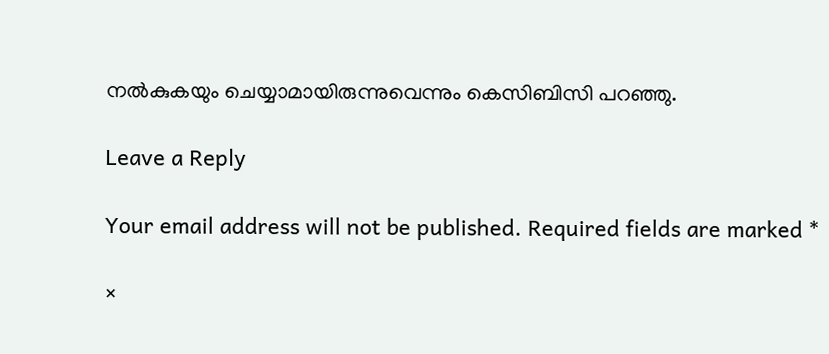നല്‍കുകയും ചെയ്യാമായിരുന്നുവെന്നും കെസിബിസി പറഞ്ഞു.

Leave a Reply

Your email address will not be published. Required fields are marked *

×